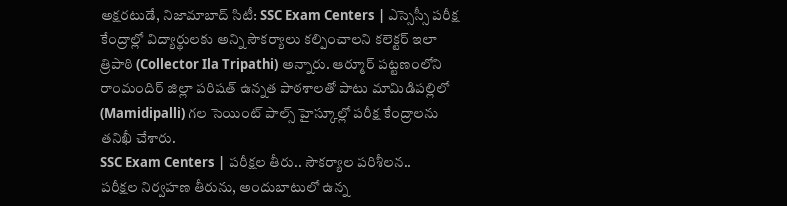అక్షరటుడే, నిజామాబాద్ సిటీ: SSC Exam Centers | ఎస్సెస్సీ పరీక్ష కేంద్రాల్లో విద్యార్థులకు అన్ని సౌకర్యాలు కల్పించాలని కలెక్టర్ ఇలా త్రిపాఠి (Collector Ila Tripathi) అన్నారు. ఆర్మూర్ పట్టణంలోని రాంమందిర్ జిల్లా పరిషత్ ఉన్నత పాఠశాలతో పాటు మామిడిపల్లిలో (Mamidipalli) గల సెయింట్ పాల్స్ హైస్కూల్లో పరీక్ష కేంద్రాలను తనిఖీ చేశారు.
SSC Exam Centers | పరీక్షల తీరు.. సౌకర్యాల పరిశీలన..
పరీక్షల నిర్వహణ తీరును, అందుబాటులో ఉన్న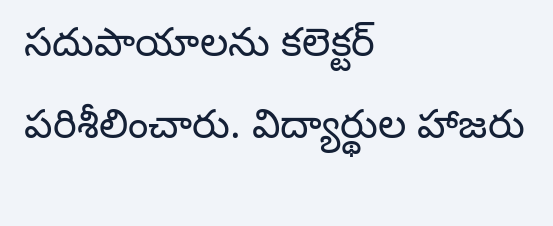సదుపాయాలను కలెక్టర్ పరిశీలించారు. విద్యార్థుల హాజరు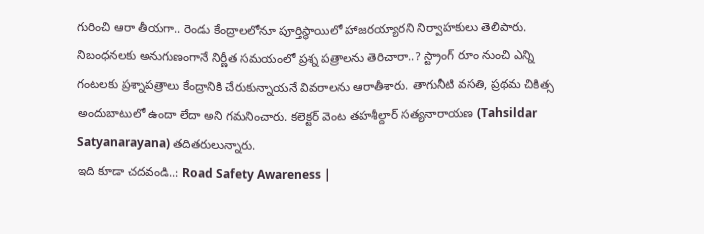గురించి ఆరా తీయగా.. రెండు కేంద్రాలలోనూ పూర్తిస్థాయిలో హాజరయ్యారని నిర్వాహకులు తెలిపారు. నిబంధనలకు అనుగుణంగానే నిర్ణీత సమయంలో ప్రశ్న పత్రాలను తెరిచారా..? స్ట్రాంగ్ రూం నుంచి ఎన్ని గంటలకు ప్రశ్నాపత్రాలు కేంద్రానికి చేరుకున్నాయనే వివరాలను ఆరాతీశారు. తాగునీటి వసతి, ప్రథమ చికిత్స అందుబాటులో ఉందా లేదా అని గమనించారు. కలెక్టర్ వెంట తహశీల్దార్ సత్యనారాయణ (Tahsildar Satyanarayana) తదితరులున్నారు.
ఇది కూడా చదవండి..: Road Safety Awareness |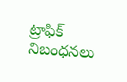ట్రాఫిక్ నిబంధనలు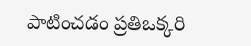పాటించడం ప్రతిఒక్కరి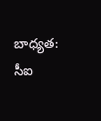బాధ్యత: సీఐ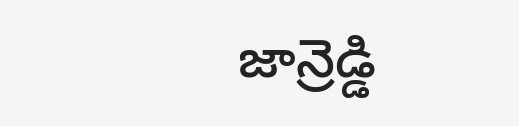జాన్రెడ్డి